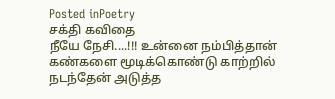Posted inPoetry
சக்தி கவிதை
நீயே நேசி....!!! உன்னை நம்பித்தான் கண்களை மூடிக்கொண்டு காற்றில் நடந்தேன் அடுத்த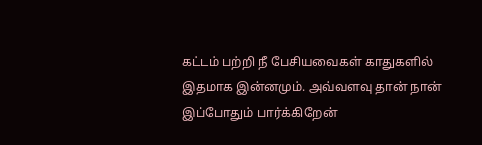கட்டம் பற்றி நீ பேசியவைகள் காதுகளில் இதமாக இன்னமும். அவ்வளவு தான் நான் இப்போதும் பார்க்கிறேன்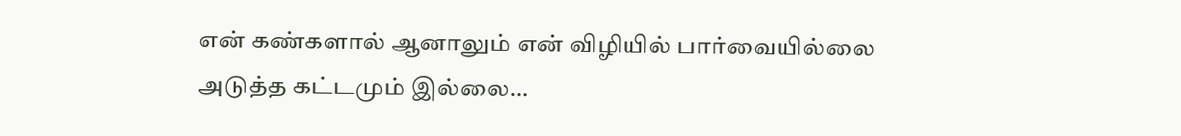என் கண்களால் ஆனாலும் என் விழியில் பார்வையில்லை அடுத்த கட்டமும் இல்லை…